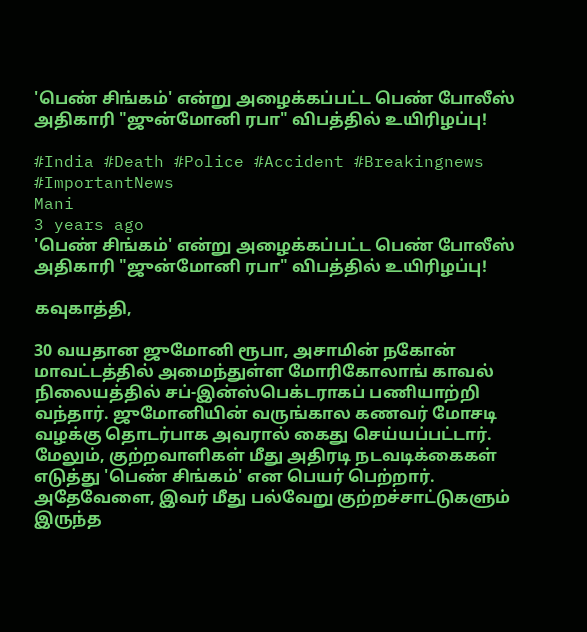'பெண் சிங்கம்' என்று அழைக்கப்பட்ட பெண் போலீஸ் அதிகாரி "ஜுன்மோனி ரபா" விபத்தில் உயிரிழப்பு!

#India #Death #Police #Accident #Breakingnews #ImportantNews
Mani
3 years ago
'பெண் சிங்கம்' என்று அழைக்கப்பட்ட பெண் போலீஸ் அதிகாரி "ஜுன்மோனி ரபா" விபத்தில் உயிரிழப்பு!

கவுகாத்தி,

30 வயதான ஜுமோனி ரூபா, அசாமின் நகோன் மாவட்டத்தில் அமைந்துள்ள மோரிகோலாங் காவல் நிலையத்தில் சப்-இன்ஸ்பெக்டராகப் பணியாற்றி வந்தார். ஜுமோனியின் வருங்கால கணவர் மோசடி வழக்கு தொடர்பாக அவரால் கைது செய்யப்பட்டார். மேலும், குற்றவாளிகள் மீது அதிரடி நடவடிக்கைகள் எடுத்து 'பெண் சிங்கம்' என பெயர் பெற்றார். அதேவேளை, இவர் மீது பல்வேறு குற்றச்சாட்டுகளும் இருந்த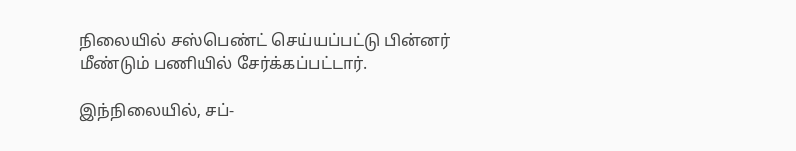நிலையில் சஸ்பெண்ட் செய்யப்பட்டு பின்னர் மீண்டும் பணியில் சேர்க்கப்பட்டார்.

இந்நிலையில், சப்-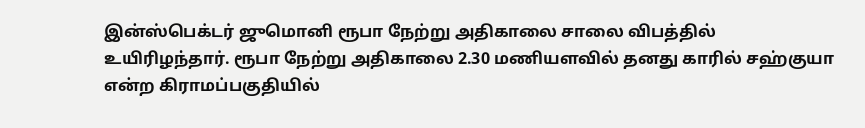இன்ஸ்பெக்டர் ஜுமொனி ரூபா நேற்று அதிகாலை சாலை விபத்தில் உயிரிழந்தார். ரூபா நேற்று அதிகாலை 2.30 மணியளவில் தனது காரில் சஹ்குயா என்ற கிராமப்பகுதியில்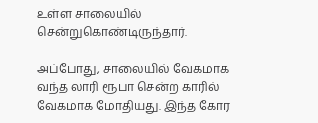உள்ள சாலையில் சென்றுகொண்டிருந்தார்.

அப்போது, சாலையில் வேகமாக வந்த லாரி ரூபா சென்ற காரில் வேகமாக மோதியது. இந்த கோர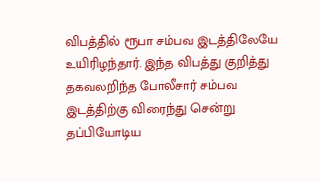விபத்தில் ரூபா சம்பவ இடத்திலேயே உயிரிழந்தார். இந்த விபத்து குறித்து தகவலறிந்த போலீசார் சம்பவ இடத்திற்கு விரைந்து சென்று தப்பியோடிய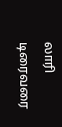லாரி டிரைவரை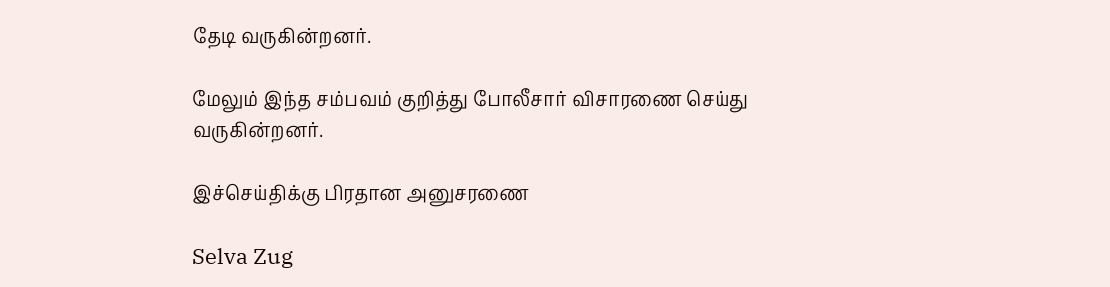தேடி வருகின்றனர்.

மேலும் இந்த சம்பவம் குறித்து போலீசார் விசாரணை செய்து வருகின்றனர்.

இச்செய்திக்கு பிரதான அனுசரணை

Selva Zug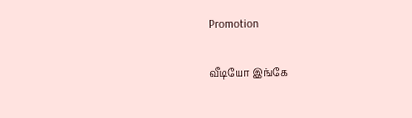Promotion

வீடியோ இங்கே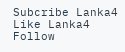Subcribe Lanka4
Like Lanka4
Follow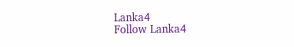Lanka4
Follow Lanka4